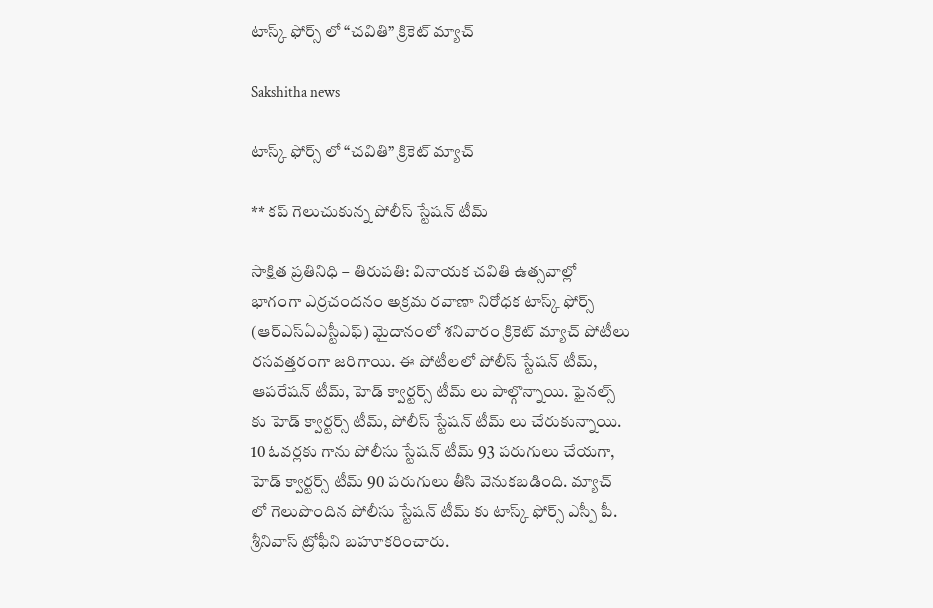టాస్క్ ఫోర్స్ లో “చవితి” క్రికెట్ మ్యాచ్

Sakshitha news

టాస్క్ ఫోర్స్ లో “చవితి” క్రికెట్ మ్యాచ్

** కప్ గెలుచుకున్న పోలీస్ స్టేషన్ టీమ్

సాక్షిత ప్రతినిధి – తిరుపతి: వినాయక చవితి ఉత్సవాల్లో భాగంగా ఎర్రచందనం అక్రమ రవాణా నిరోధక టాస్క్ ఫోర్స్ (ఆర్ఎస్ఏఎస్టీఎఫ్) మైదానంలో శనివారం క్రికెట్ మ్యాచ్ పోటీలు రసవత్తరంగా జరిగాయి. ఈ పోటీలలో పోలీస్ స్టేషన్ టీమ్, ఆపరేషన్ టీమ్, హెడ్ క్వార్టర్స్ టీమ్ లు పాల్గొన్నాయి. ఫైనల్స్ కు హెడ్ క్వార్టర్స్ టీమ్, పోలీస్ స్టేషన్ టీమ్ లు చేరుకున్నాయి. 10 ఓవర్లకు గాను పోలీసు స్టేషన్ టీమ్ 93 పరుగులు చేయగా, హెడ్ క్వార్టర్స్ టీమ్ 90 పరుగులు తీసి వెనుకబడింది. మ్యాచ్ లో గెలుపొందిన పోలీసు స్టేషన్ టీమ్ కు టాస్క్ ఫోర్స్ ఎస్పీ పీ. శ్రీనివాస్ ట్రోఫీని బహూకరించారు.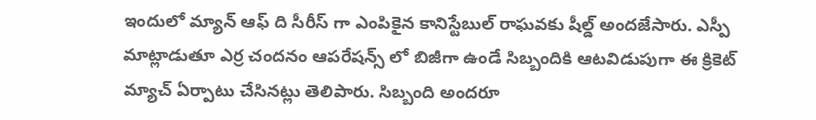ఇందులో మ్యాన్ ఆఫ్ ది సీరీస్ గా ఎంపికైన కానిస్టేబుల్ రాఘవకు షీల్డ్ అందజేసారు. ఎస్పీ మాట్లాడుతూ ఎర్ర చందనం ఆపరేషన్స్ లో బిజీగా ఉండే సిబ్బందికి ఆటవిడుపుగా ఈ క్రికెట్ మ్యాచ్ ఏర్పాటు చేసినట్లు తెలిపారు. సిబ్బంది అందరూ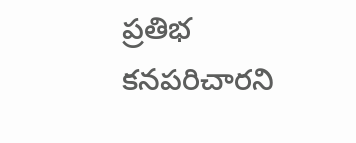ప్రతిభ కనపరిచారని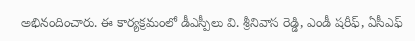అభినందించారు. ఈ కార్యక్రమంలో డీఎస్పీలు వి. శ్రీనివాస రెడ్డి, ఎండీ షరీఫ్, ఏసీఎఫ్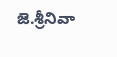జె.శ్రీనివా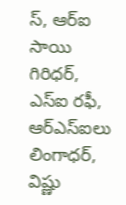స్, ఆర్ఐ సాయి గిరిధర్, ఎస్ఐ రఫీ, ఆర్ఎస్ఐలు లింగాధర్, విష్ణు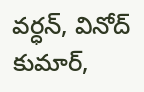వర్ధన్, వినోద్ కుమార్,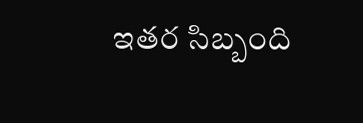ఇతర సిబ్బంది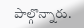పాల్గొన్నారు.